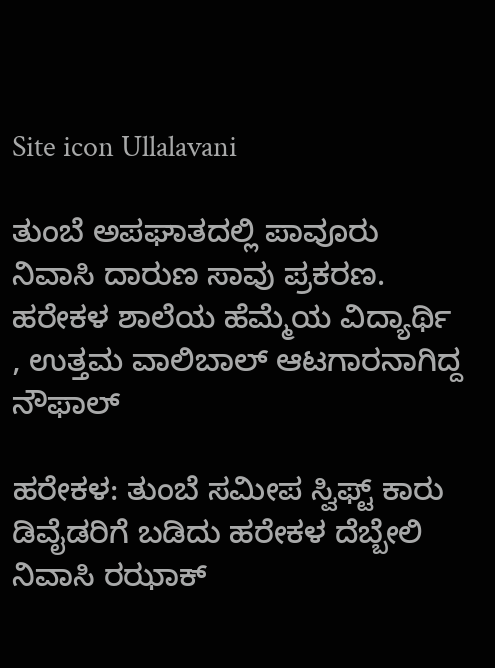Site icon Ullalavani

ತುಂಬೆ ಅಪಘಾತದಲ್ಲಿ ಪಾವೂರು ನಿವಾಸಿ ದಾರುಣ ಸಾವು ಪ್ರಕರಣ. ಹರೇಕಳ ಶಾಲೆಯ ಹೆಮ್ಮೆಯ ವಿದ್ಯಾರ್ಥಿ , ಉತ್ತಮ ವಾಲಿಬಾಲ್‌ ಆಟಗಾರನಾಗಿದ್ದ ನೌಫಾಲ್‌

ಹರೇಕಳ: ತುಂಬೆ ಸಮೀಪ ಸ್ವಿಫ್ಟ್‌ ಕಾರು ಡಿವೈಡರಿಗೆ ಬಡಿದು ಹರೇಕಳ ದೆಬ್ಬೇಲಿ ನಿವಾಸಿ ರಝಾಕ್‌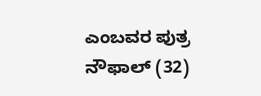ಎಂಬವರ ಪುತ್ರ ನೌಫಾಲ್‌ (32)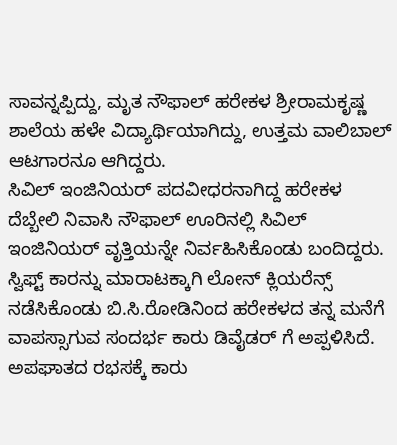ಸಾವನ್ನಪ್ಪಿದ್ದು, ಮೃತ ನೌಫಾಲ್‌ ಹರೇಕಳ ಶ್ರೀರಾಮಕೃಷ್ಣ ಶಾಲೆಯ ಹಳೇ ವಿದ್ಯಾರ್ಥಿಯಾಗಿದ್ದು, ಉತ್ತಮ ವಾಲಿಬಾಲ್‌ ಆಟಗಾರನೂ ಆಗಿದ್ದರು.
ಸಿವಿಲ್‌ ಇಂಜಿನಿಯರ್‌ ಪದವೀಧರನಾಗಿದ್ದ ಹರೇಕಳ ದೆಬ್ಬೇಲಿ ನಿವಾಸಿ ನೌಫಾಲ್‌ ಊರಿನಲ್ಲಿ ಸಿವಿಲ್‌ ಇಂಜಿನಿಯರ್‌ ವೃತ್ತಿಯನ್ನೇ ನಿರ್ವಹಿಸಿಕೊಂಡು ಬಂದಿದ್ದರು. ಸ್ವಿಫ್ಟ್‌ ಕಾರನ್ನು ಮಾರಾಟಕ್ಕಾಗಿ ಲೋನ್‌ ಕ್ಲಿಯರೆನ್ಸ್‌ ನಡೆಸಿಕೊಂಡು ಬಿ.ಸಿ.ರೋಡಿನಿಂದ ಹರೇಕಳದ ತನ್ನ ಮನೆಗೆ ವಾಪಸ್ಸಾಗುವ ಸಂದರ್ಭ ಕಾರು ಡಿವೈಡರ್‌ ಗೆ ಅಪ್ಪಳಿಸಿದೆ. ಅಪಘಾತದ ರಭಸಕ್ಕೆ ಕಾರು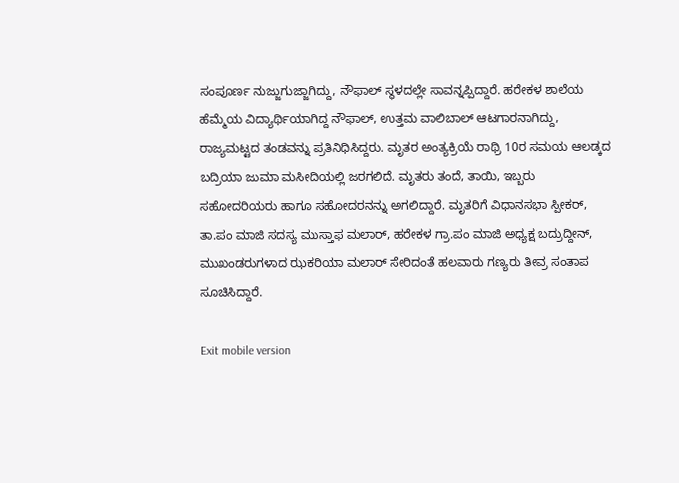ಸಂಪೂರ್ಣ ನುಜ್ಜುಗುಜ್ಜಾಗಿದ್ದು, ನೌಫಾಲ್‌ ಸ್ಥಳದಲ್ಲೇ ಸಾವನ್ನಪ್ಪಿದ್ದಾರೆ. ಹರೇಕಳ ಶಾಲೆಯ ಹೆಮ್ಮೆಯ ವಿದ್ಯಾರ್ಥಿಯಾಗಿದ್ದ ನೌಫಾಲ್‌, ಉತ್ತಮ ವಾಲಿಬಾಲ್‌ ಆಟಗಾರನಾಗಿದ್ದು, ರಾಜ್ಯಮಟ್ಟದ ತಂಡವನ್ನು ಪ್ರತಿನಿಧಿಸಿದ್ದರು. ಮೃತರ ಅಂತ್ಯಕ್ರಿಯೆ ರಾಥ್ರಿ 10ರ ಸಮಯ ಆಲಡ್ಕದ ಬದ್ರಿಯಾ ಜುಮಾ ಮಸೀದಿಯಲ್ಲಿ ಜರಗಲಿದೆ. ಮೃತರು ತಂದೆ, ತಾಯಿ, ಇಬ್ಬರು ಸಹೋದರಿಯರು ಹಾಗೂ ಸಹೋದರನನ್ನು ಅಗಲಿದ್ದಾರೆ. ಮೃತರಿಗೆ ವಿಧಾನಸಭಾ ಸ್ಪೀಕರ್‌, ತಾ.ಪಂ ಮಾಜಿ ಸದಸ್ಯ ಮುಸ್ತಾಫ ಮಲಾರ್‌, ಹರೇಕಳ ಗ್ರಾ.ಪಂ ಮಾಜಿ ಅಧ್ಯಕ್ಷ ಬದ್ರುದ್ದೀನ್‌, ಮುಖಂಡರುಗಳಾದ ಝಕರಿಯಾ ಮಲಾರ್‌ ಸೇರಿದಂತೆ ಹಲವಾರು ಗಣ್ಯರು ತೀವ್ರ ಸಂತಾಪ ಸೂಚಿಸಿದ್ದಾರೆ.

Exit mobile version